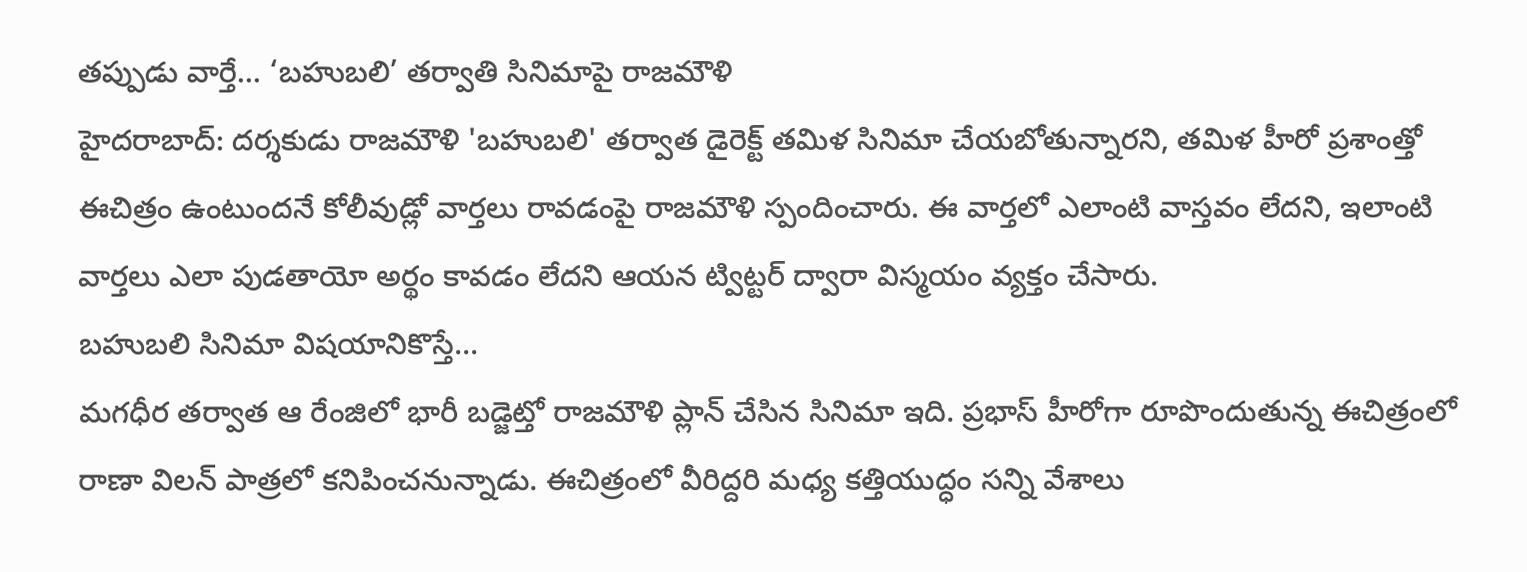తప్పుడు వార్తే... ‘బహుబలి’ తర్వాతి సినిమాపై రాజమౌళి
హైదరాబాద్: దర్శకుడు రాజమౌళి 'బహుబలి' తర్వాత డైరెక్ట్ తమిళ సినిమా చేయబోతున్నారని, తమిళ హీరో ప్రశాంత్తో ఈచిత్రం ఉంటుందనే కోలీవుడ్లో వార్తలు రావడంపై రాజమౌళి స్పందించారు. ఈ వార్తలో ఎలాంటి వాస్తవం లేదని, ఇలాంటి వార్తలు ఎలా పుడతాయో అర్థం కావడం లేదని ఆయన ట్విట్టర్ ద్వారా విస్మయం వ్యక్తం చేసారు.
బహుబలి సినిమా విషయానికొస్తే...
మగధీర తర్వాత ఆ రేంజిలో భారీ బడ్జెట్తో రాజమౌళి ప్లాన్ చేసిన సినిమా ఇది. ప్రభాస్ హీరోగా రూపొందుతున్న ఈచిత్రంలో రాణా విలన్ పాత్రలో కనిపించనున్నాడు. ఈచిత్రంలో వీరిద్దరి మధ్య కత్తియుద్ధం సన్ని వేశాలు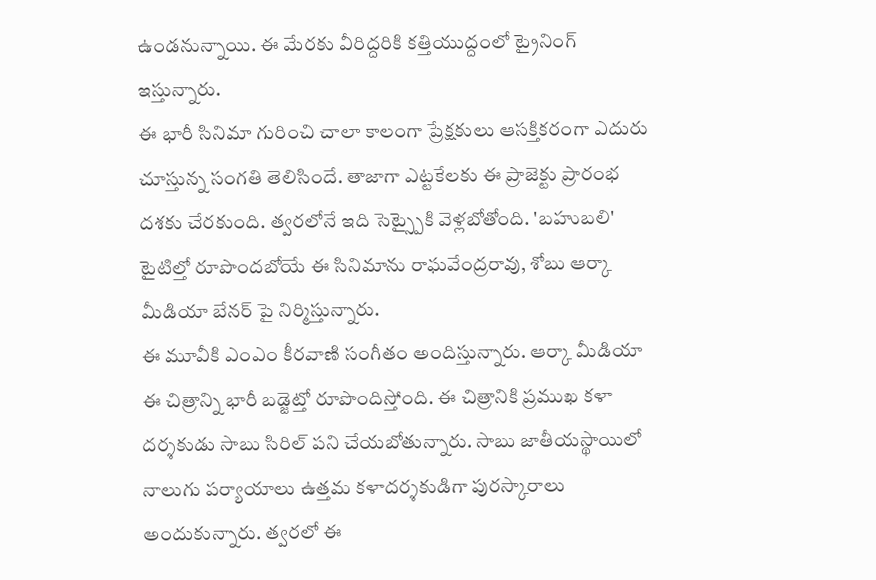ఉండనున్నాయి. ఈ మేరకు వీరిద్దరికి కత్తియుద్దంలో ట్రైనింగ్ ఇస్తున్నారు.
ఈ భారీ సినిమా గురించి చాలా కాలంగా ప్రేక్షకులు ఆసక్తికరంగా ఎదురు చూస్తున్న సంగతి తెలిసిందే. తాజాగా ఎట్టకేలకు ఈ ప్రాజెక్టు ప్రారంభ దశకు చేరకుంది. త్వరలోనే ఇది సెట్స్పైకి వెళ్లబోతోంది. 'బహుబలి' టైటిల్తో రూపొందబోయే ఈ సినిమాను రాఘవేంద్రరావు, శోబు ఆర్కా మీడియా బేనర్ పై నిర్మిస్తున్నారు.
ఈ మూవీకి ఎంఎం కీరవాణి సంగీతం అందిస్తున్నారు. ఆర్కా మీడియా ఈ చిత్రాన్ని భారీ బడ్జెట్తో రూపొందిస్తోంది. ఈ చిత్రానికి ప్రముఖ కళా దర్శకుడు సాబు సిరిల్ పని చేయబోతున్నారు. సాబు జాతీయస్థాయిలో నాలుగు పర్యాయాలు ఉత్తమ కళాదర్శకుడిగా పురస్కారాలు అందుకున్నారు. త్వరలో ఈ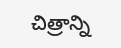చిత్రాన్ని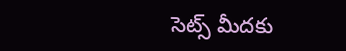సెట్స్ మీదకు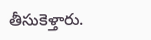తీసుకెళ్తారు.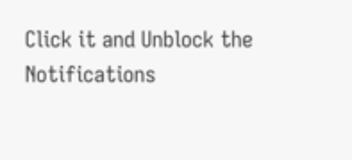Click it and Unblock the Notifications